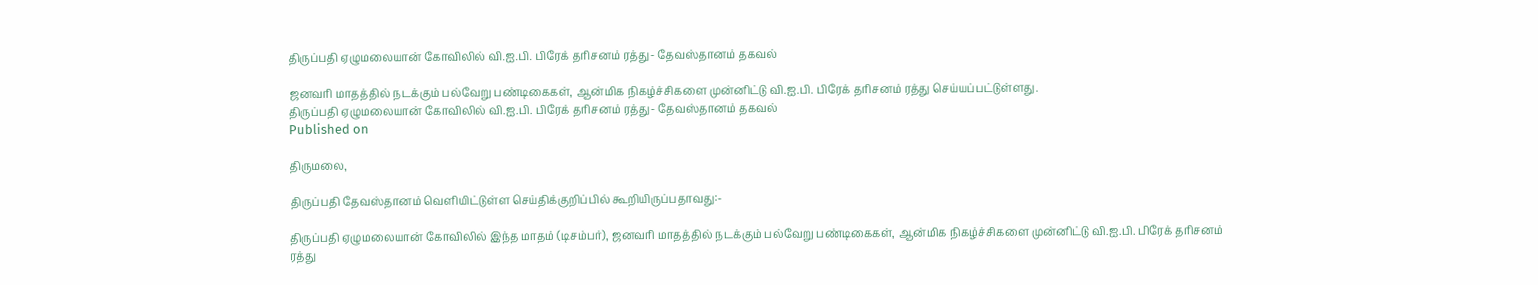திருப்பதி ஏழுமலையான் கோவிலில் வி.ஐ.பி. பிரேக் தரிசனம் ரத்து- தேவஸ்தானம் தகவல்

ஜனவரி மாதத்தில் நடக்கும் பல்வேறு பண்டிகைகள், ஆன்மிக நிகழ்ச்சிகளை முன்னிட்டு வி.ஐ.பி. பிரேக் தரிசனம் ரத்து செய்யப்பட்டுள்ளது.
திருப்பதி ஏழுமலையான் கோவிலில் வி.ஐ.பி. பிரேக் தரிசனம் ரத்து- தேவஸ்தானம் தகவல்
Published on

திருமலை,

திருப்பதி தேவஸ்தானம் வெளியிட்டுள்ள செய்திக்குறிப்பில் கூறியிருப்பதாவது:-

திருப்பதி ஏழுமலையான் கோவிலில் இந்த மாதம் (டிசம்பர்), ஜனவரி மாதத்தில் நடக்கும் பல்வேறு பண்டிகைகள், ஆன்மிக நிகழ்ச்சிகளை முன்னிட்டு வி.ஐ.பி. பிரேக் தரிசனம் ரத்து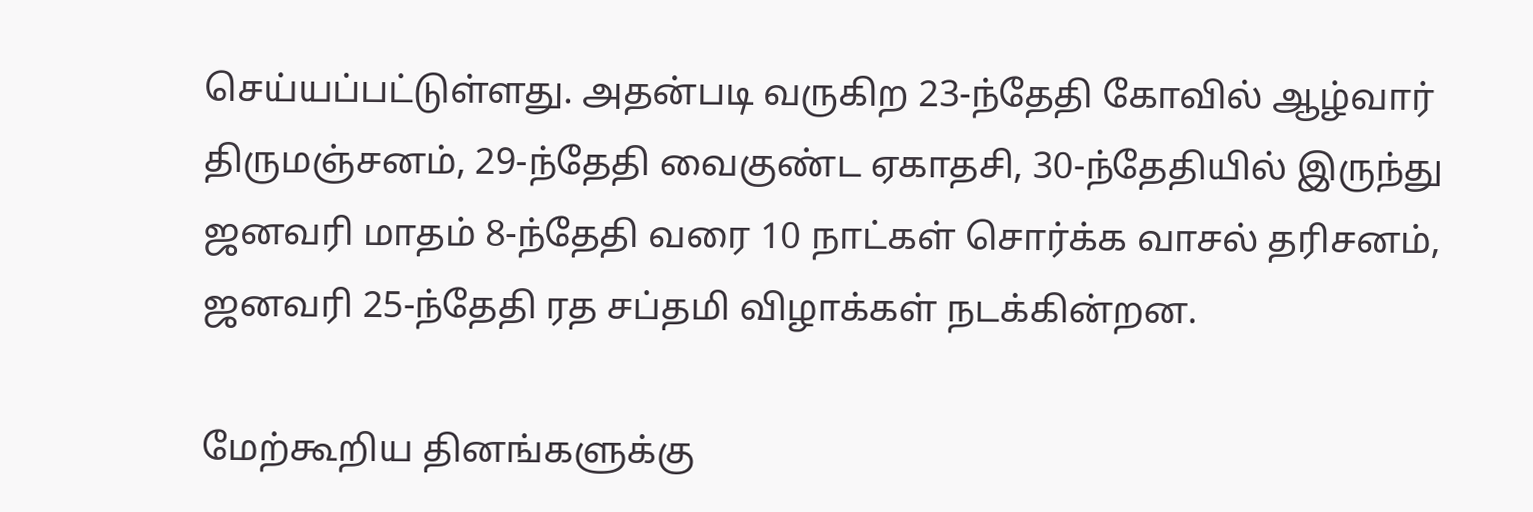செய்யப்பட்டுள்ளது. அதன்படி வருகிற 23-ந்தேதி கோவில் ஆழ்வார் திருமஞ்சனம், 29-ந்தேதி வைகுண்ட ஏகாதசி, 30-ந்தேதியில் இருந்து ஜனவரி மாதம் 8-ந்தேதி வரை 10 நாட்கள் சொர்க்க வாசல் தரிசனம், ஜனவரி 25-ந்தேதி ரத சப்தமி விழாக்கள் நடக்கின்றன.

மேற்கூறிய தினங்களுக்கு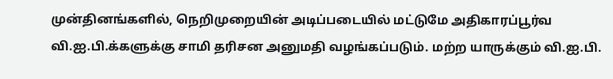முன்தினங்களில், நெறிமுறையின் அடிப்படையில் மட்டுமே அதிகாரப்பூர்வ வி.ஐ.பி.க்களுக்கு சாமி தரிசன அனுமதி வழங்கப்படும். மற்ற யாருக்கும் வி.ஐ.பி.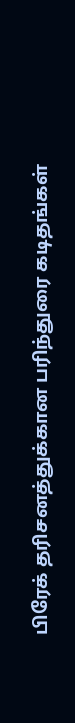பிரேக் தரிசனத்துக்கான பரிந்துரை கடிதங்கள்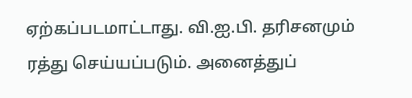ஏற்கப்படமாட்டாது. வி.ஐ.பி. தரிசனமும் ரத்து செய்யப்படும். அனைத்துப்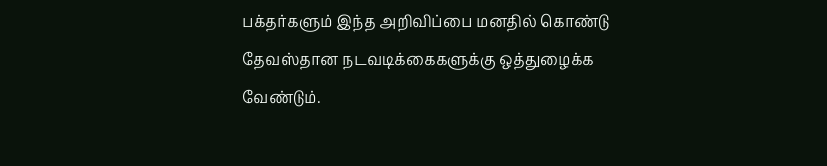பக்தர்களும் இந்த அறிவிப்பை மனதில் கொண்டு தேவஸ்தான நடவடிக்கைகளுக்கு ஒத்துழைக்க வேண்டும்.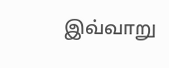இவ்வாறு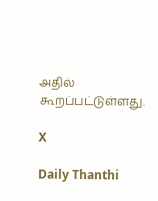அதில் கூறப்பட்டுள்ளது.

X

Daily Thanthi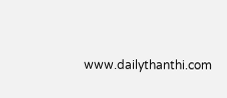www.dailythanthi.com